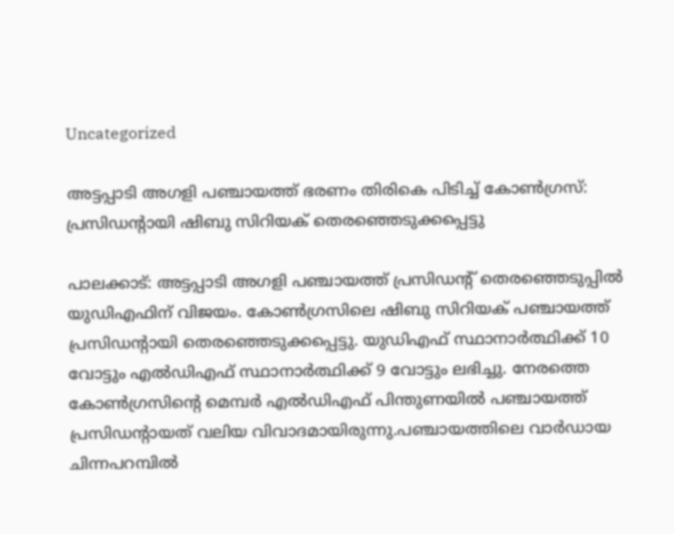Uncategorized

അട്ടപ്പാടി അഗളി പഞ്ചായത്ത് ഭരണം തിരികെ പിടിച്ച് കോണ്‍ഗ്രസ്: പ്രസിഡന്‍റായി ഷിബു സിറിയക് തെരഞ്ഞെടുക്കപ്പെട്ടു

പാലക്കാട്: അട്ടപ്പാടി അഗളി പഞ്ചായത്ത് പ്രസിഡന്‍റ് തെരഞ്ഞെടുപ്പില്‍ യുഡിഎഫിന് വിജയം. കോൺഗ്രസിലെ ഷിബു സിറിയക് പഞ്ചായത്ത് പ്രസിഡന്‍റായി തെരഞ്ഞെടുക്കപ്പെട്ടു. യുഡിഎഫ് സ്ഥാനാർത്ഥിക്ക് 10 വോട്ടും എല്‍ഡിഎഫ് സ്ഥാനാർത്ഥിക്ക് 9 വോട്ടും ലഭിച്ചു. നേരത്തെ കോൺഗ്രസിൻ്റെ മെമ്പർ എല്‍ഡിഎഫ് പിന്തുണയില്‍ പഞ്ചായത്ത് പ്രസിഡൻ്റായത് വലിയ വിവാദമായിരുന്നു.പഞ്ചായത്തിലെ വാര്‍ഡായ ചിന്നപറമ്പില്‍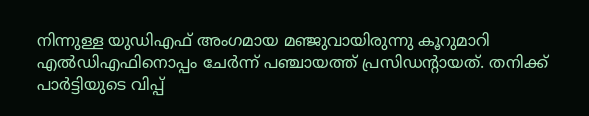നിന്നുള്ള യുഡിഎഫ് അംഗമായ മഞ്ജുവായിരുന്നു കൂറുമാറി എല്‍ഡിഎഫിനൊപ്പം ചേർന്ന് പഞ്ചായത്ത് പ്രസിഡന്റായത്. തനിക്ക് പാര്‍ട്ടിയുടെ വിപ്പ്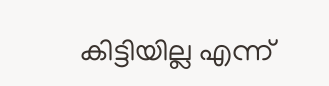കിട്ടിയില്ല എന്ന്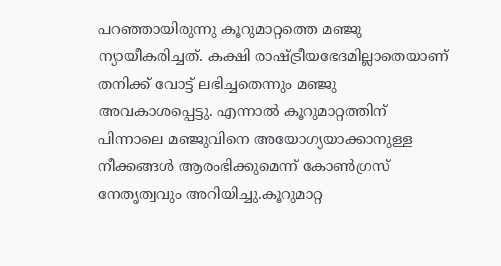പറഞ്ഞായിരുന്നു കൂറുമാറ്റത്തെ മഞ്ജു ന്യായീകരിച്ചത്. കക്ഷി രാഷ്ട്രീയഭേദമില്ലാതെയാണ് തനിക്ക് വോട്ട് ലഭിച്ചതെന്നും മഞ്ജു അവകാശപ്പെട്ടു. എന്നാല്‍ കൂറുമാറ്റത്തിന് പിന്നാലെ മഞ്ജുവിനെ അയോഗ്യയാക്കാനുള്ള നീക്കങ്ങള്‍ ആരംഭിക്കുമെന്ന് കോണ്‍ഗ്രസ് നേതൃത്വവും അറിയിച്ചു.കൂറുമാറ്റ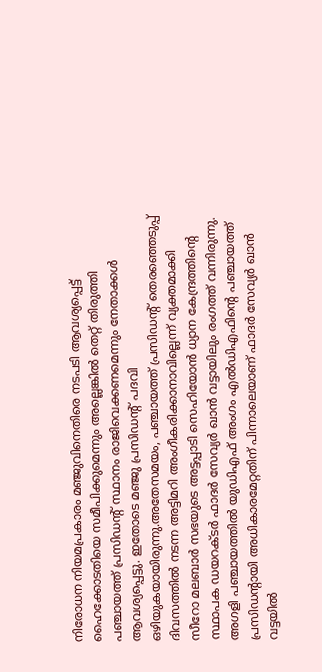നിരോധന നിയമപ്രകാരം മഞ്ജുവിനെതിരെ നടപടി ആവശ്യപ്പെട്ട് ഹൈക്കോടതിയെ സമീപിക്കുമെന്നും അല്ലെങ്കില്‍ തെറ്റ് തിരുത്തി പഞ്ചായത്ത് പ്രസിഡന്റ് സ്ഥാനം രാജിവെക്കണമെന്നും നേതാക്കള്‍ ആവശ്യപ്പെട്ടു. ഇതോടെ മഞ്ജു പ്രസിഡന്റ് പദവി ഒഴിയുകയായിരുന്നു.അതേസമയം, പഞ്ചായത്ത് പ്രസിഡന്റ് തെരഞ്ഞെടുപ്പ് ദിവസത്തില്‍ നടന്ന അട്ടിമറി അംഗീകരിക്കാനാവില്ലെന്ന് വ്യക്തമാക്കി സീറോ മലബാര്‍ സഭയുടെ അട്ടപ്പാടി സെഹിയോന്‍ ധ്യാന കേന്ദ്രത്തിന്റെ സ്ഥാപക ഡയറക്ടര്‍ ഫാദര്‍ സേവ്യര്‍ ഖാന്‍ വട്ടായിലും രംഗത്ത് വന്നിരുന്നു. അഗളി പഞ്ചായത്തില്‍ യുഡിഎഫ് അംഗം എല്‍ഡിഎഫിന്റെ പഞ്ചായത്ത് പ്രസിഡന്റായി അധികാരമേറ്റതിന് പിന്നാലെയാണ് ഫാദര്‍ സേവ്യര്‍ ഖാന്‍ വട്ടയില്‍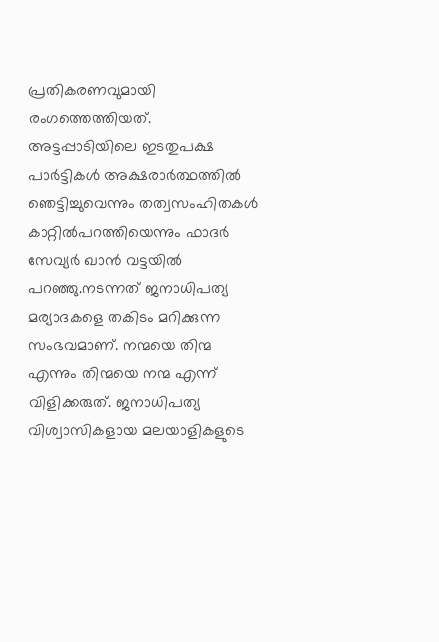പ്രതികരണവുമായി രംഗത്തെത്തിയത്. അട്ടപ്പാടിയിലെ ഇടതുപക്ഷ പാര്‍ട്ടികള്‍ അക്ഷരാര്‍ത്ഥത്തില്‍ ഞെട്ടിച്ചുവെന്നും തത്വസംഹിതകള്‍ കാറ്റില്‍പറത്തിയെന്നും ഫാദര്‍ സേവ്യര്‍ ഖാന്‍ വട്ടയില്‍ പറഞ്ഞു.നടന്നത് ജനാധിപത്യ മര്യാദകളെ തകിടം മറിക്കുന്ന സംഭവമാണ്. നന്മയെ തിന്മ എന്നും തിന്മയെ നന്മ എന്ന് വിളിക്കരുത്. ജനാധിപത്യ വിശ്വാസികളായ മലയാളികളുടെ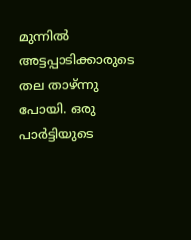മുന്നില്‍ അട്ടപ്പാടിക്കാരുടെ തല താഴ്ന്നു പോയി. ഒരു പാര്‍ട്ടിയുടെ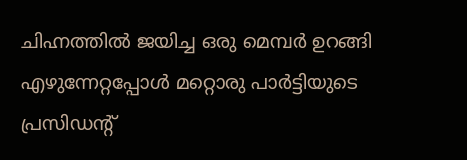ചിഹ്നത്തില്‍ ജയിച്ച ഒരു മെമ്പര്‍ ഉറങ്ങി എഴുന്നേറ്റപ്പോള്‍ മറ്റൊരു പാര്‍ട്ടിയുടെ പ്രസിഡന്റ്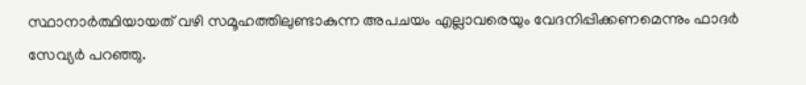സ്ഥാനാര്‍ത്ഥിയായത് വഴി സമൂഹത്തിലുണ്ടാകുന്ന അപചയം എല്ലാവരെയും വേദനിപ്പിക്കണമെന്നും ഫാദര്‍ സേവ്യര്‍ പറഞ്ഞു.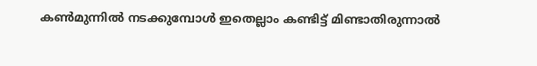കണ്‍മുന്നില്‍ നടക്കുമ്പോള്‍ ഇതെല്ലാം കണ്ടിട്ട് മിണ്ടാതിരുന്നാല്‍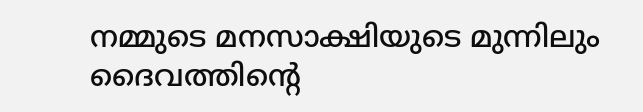നമ്മുടെ മനസാക്ഷിയുടെ മുന്നിലും ദൈവത്തിന്റെ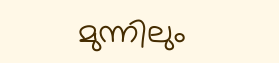മുന്നിലും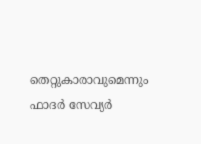തെറ്റുകാരാവുമെന്നും ഫാദര്‍ സേവ്യര്‍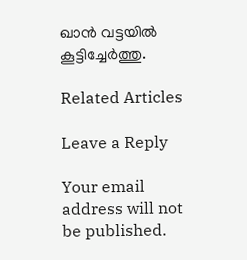ഖാന്‍ വട്ടയില്‍ കൂട്ടിച്ചേര്‍ത്തു.

Related Articles

Leave a Reply

Your email address will not be published.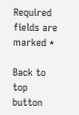Required fields are marked *

Back to top button